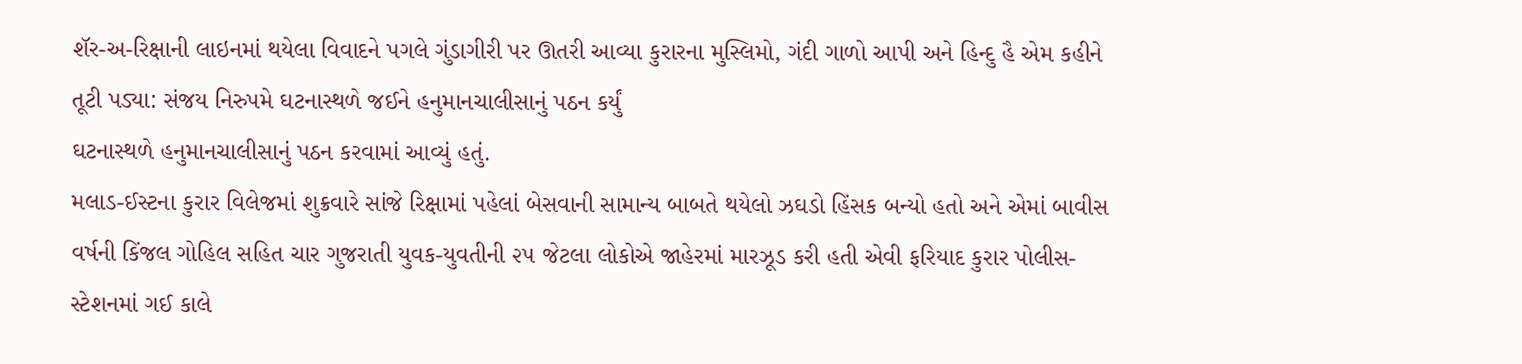શૅર-અ-રિક્ષાની લાઇનમાં થયેલા વિવાદને પગલે ગુંડાગીરી પર ઊતરી આવ્યા કુરારના મુસ્લિમો, ગંદી ગાળો આપી અને હિન્દુ હૈ એમ કહીને તૂટી પડ્યા: સંજય નિરુપમે ઘટનાસ્થળે જઈને હનુમાનચાલીસાનું પઠન કર્યું
ઘટનાસ્થળે હનુમાનચાલીસાનું પઠન કરવામાં આવ્યું હતું.
મલાડ-ઈસ્ટના કુરાર વિલેજમાં શુક્રવારે સાંજે રિક્ષામાં પહેલાં બેસવાની સામાન્ય બાબતે થયેલો ઝઘડો હિંસક બન્યો હતો અને એમાં બાવીસ વર્ષની કિંજલ ગોહિલ સહિત ચાર ગુજરાતી યુવક-યુવતીની ૨૫ જેટલા લોકોએ જાહેરમાં મારઝૂડ કરી હતી એવી ફરિયાદ કુરાર પોલીસ-સ્ટેશનમાં ગઈ કાલે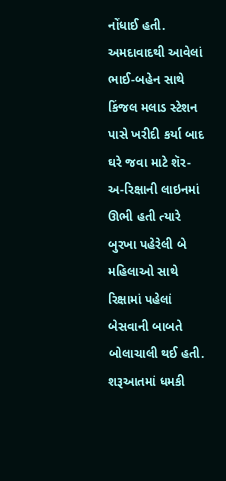નોંધાઈ હતી. અમદાવાદથી આવેલાં ભાઈ-બહેન સાથે કિંજલ મલાડ સ્ટેશન પાસે ખરીદી કર્યા બાદ ઘરે જવા માટે શૅર-અ-રિક્ષાની લાઇનમાં ઊભી હતી ત્યારે બુરખા પહેરેલી બે મહિલાઓ સાથે રિક્ષામાં પહેલાં બેસવાની બાબતે બોલાચાલી થઈ હતી. શરૂઆતમાં ધમકી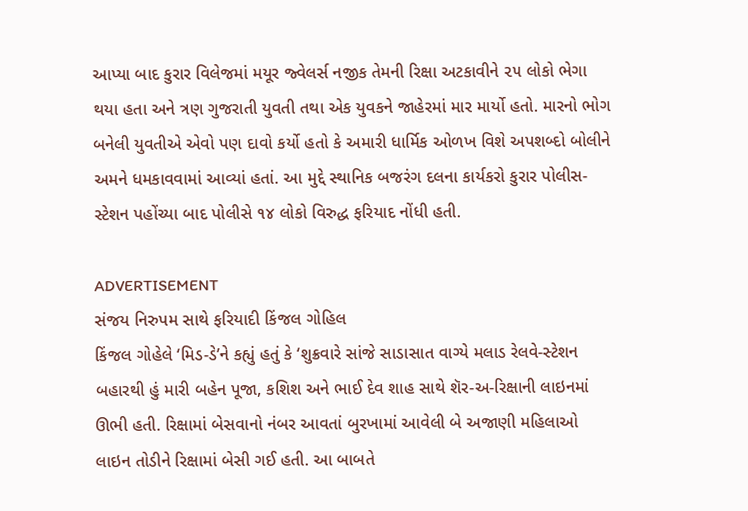આપ્યા બાદ કુરાર વિલેજમાં મયૂર જ્વેલર્સ નજીક તેમની રિક્ષા અટકાવીને ૨૫ લોકો ભેગા થયા હતા અને ત્રણ ગુજરાતી યુવતી તથા એક યુવકને જાહેરમાં માર માર્યો હતો. મારનો ભોગ બનેલી યુવતીએ એવો પણ દાવો કર્યો હતો કે અમારી ધાર્મિક ઓળખ વિશે અપશબ્દો બોલીને અમને ધમકાવવામાં આવ્યાં હતાં. આ મુદ્દે સ્થાનિક બજરંગ દલના કાર્યકરો કુરાર પોલીસ-સ્ટેશન પહોંચ્યા બાદ પોલીસે ૧૪ લોકો વિરુદ્ધ ફરિયાદ નોંધી હતી.

ADVERTISEMENT
સંજય નિરુપમ સાથે ફરિયાદી કિંજલ ગોહિલ
કિંજલ ગોહેલે ‘મિડ-ડે’ને કહ્યું હતું કે ‘શુક્રવારે સાંજે સાડાસાત વાગ્યે મલાડ રેલવે-સ્ટેશન બહારથી હું મારી બહેન પૂજા, કશિશ અને ભાઈ દેવ શાહ સાથે શૅર-અ-રિક્ષાની લાઇનમાં ઊભી હતી. રિક્ષામાં બેસવાનો નંબર આવતાં બુરખામાં આવેલી બે અજાણી મહિલાઓ લાઇન તોડીને રિક્ષામાં બેસી ગઈ હતી. આ બાબતે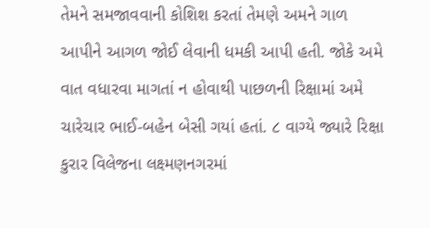તેમને સમજાવવાની કોશિશ કરતાં તેમણે અમને ગાળ આપીને આગળ જોઈ લેવાની ધમકી આપી હતી. જોકે અમે વાત વધારવા માગતાં ન હોવાથી પાછળની રિક્ષામાં અમે ચારેચાર ભાઈ-બહેન બેસી ગયાં હતાં. ૮ વાગ્યે જ્યારે રિક્ષા કુરાર વિલેજના લક્ષ્મણનગરમાં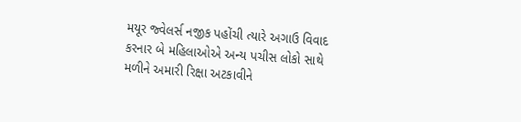મયૂર જ્વેલર્સ નજીક પહોંચી ત્યારે અગાઉ વિવાદ કરનાર બે મહિલાઓએ અન્ય પચીસ લોકો સાથે મળીને અમારી રિક્ષા અટકાવીને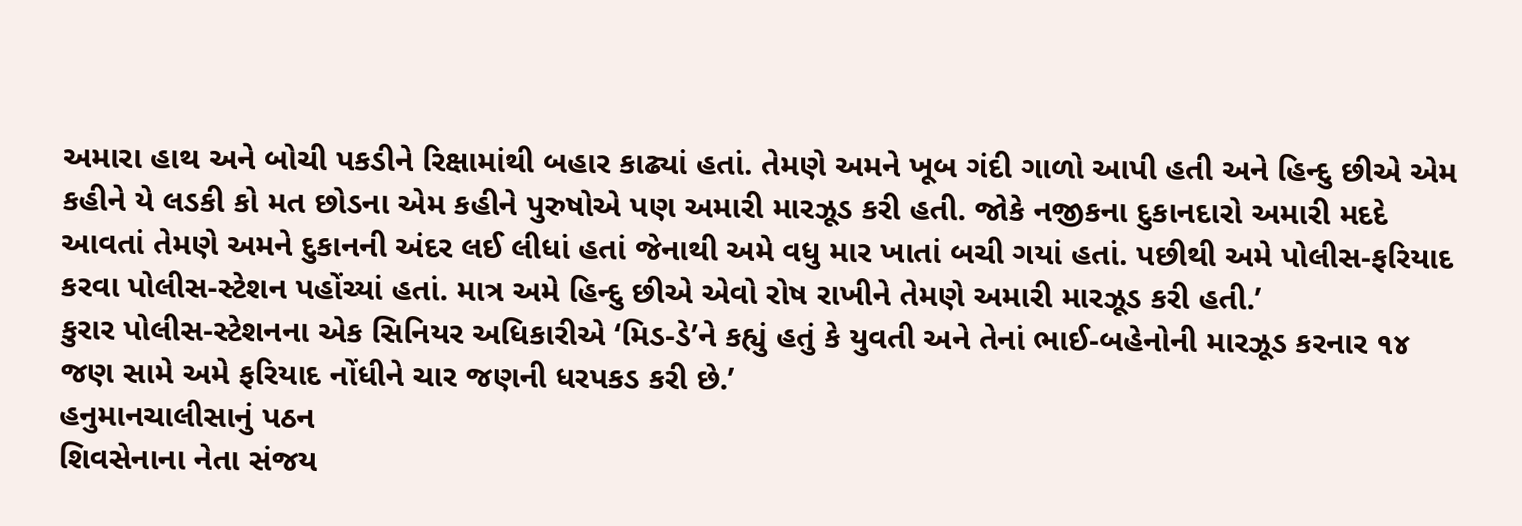અમારા હાથ અને બોચી પકડીને રિક્ષામાંથી બહાર કાઢ્યાં હતાં. તેમણે અમને ખૂબ ગંદી ગાળો આપી હતી અને હિન્દુ છીએ એમ કહીને યે લડકી કો મત છોડના એમ કહીને પુરુષોએ પણ અમારી મારઝૂડ કરી હતી. જોકે નજીકના દુકાનદારો અમારી મદદે આવતાં તેમણે અમને દુકાનની અંદર લઈ લીધાં હતાં જેનાથી અમે વધુ માર ખાતાં બચી ગયાં હતાં. પછીથી અમે પોલીસ-ફરિયાદ કરવા પોલીસ-સ્ટેશન પહોંચ્યાં હતાં. માત્ર અમે હિન્દુ છીએ એવો રોષ રાખીને તેમણે અમારી મારઝૂડ કરી હતી.’
કુરાર પોલીસ-સ્ટેશનના એક સિનિયર અધિકારીએ ‘મિડ-ડે’ને કહ્યું હતું કે યુવતી અને તેનાં ભાઈ-બહેનોની મારઝૂડ કરનાર ૧૪ જણ સામે અમે ફરિયાદ નોંધીને ચાર જણની ધરપકડ કરી છે.’
હનુમાનચાલીસાનું પઠન
શિવસેનાના નેતા સંજય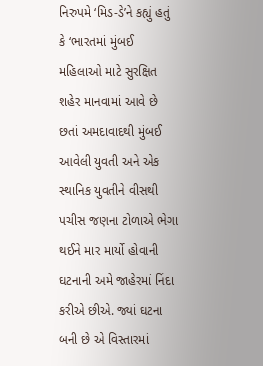નિરુપમે ‘મિડ-ડે’ને કહ્યું હતું કે ‘ભારતમાં મુંબઈ મહિલાઓ માટે સુરક્ષિત શહેર માનવામાં આવે છે છતાં અમદાવાદથી મુંબઈ આવેલી યુવતી અને એક સ્થાનિક યુવતીને વીસથી પચીસ જણના ટોળાએ ભેગા થઈને માર માર્યો હોવાની ઘટનાની અમે જાહેરમાં નિંદા કરીએ છીએ. જ્યાં ઘટના બની છે એ વિસ્તારમાં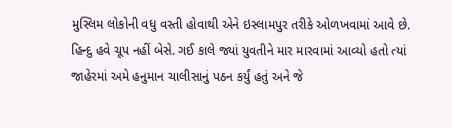મુસ્લિમ લોકોની વધુ વસ્તી હોવાથી એને ઇસ્લામપુર તરીકે ઓળખવામાં આવે છે. હિન્દુ હવે ચૂપ નહીં બેસે. ગઈ કાલે જ્યાં યુવતીને માર મારવામાં આવ્યો હતો ત્યાં જાહેરમાં અમે હનુમાન ચાલીસાનું પઠન કર્યું હતું અને જે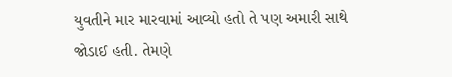યુવતીને માર મારવામાં આવ્યો હતો તે પણ અમારી સાથે જોડાઈ હતી. તેમણે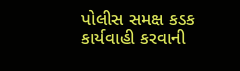પોલીસ સમક્ષ કડક કાર્યવાહી કરવાની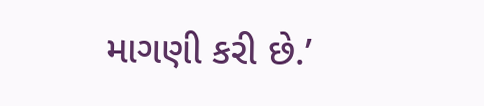માગણી કરી છે.’